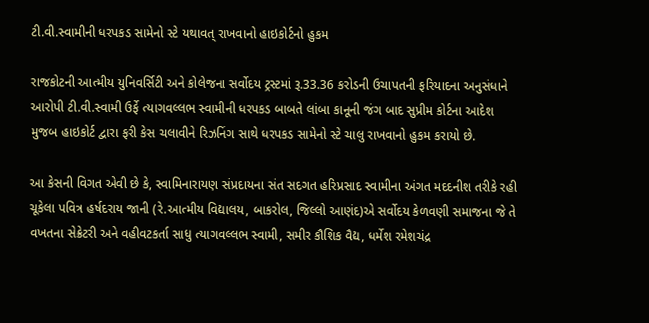ટી.વી.સ્વામીની ધરપકડ સામેનો સ્ટે યથાવત્ રાખવાનો હાઇકોર્ટનો હુકમ

રાજકોટની આત્મીય યુનિવર્સિટી અને કોલેજના સર્વોદય ટ્રસ્ટમાં રૂ.33.36 કરોડની ઉચાપતની ફરિયાદના અનુસંધાને આરોપી ટી.વી.સ્વામી ઉર્ફે ત્યાગવલ્લભ સ્વામીની ધરપકડ બાબતે લાંબા કાનૂની જંગ બાદ સુપ્રીમ કોર્ટના આદેશ મુજબ હાઇકોર્ટ દ્વારા ફરી કેસ ચલાવીને રિઝનિંગ સાથે ધરપકડ સામેનો સ્ટે ચાલુ રાખવાનો હુકમ કરાયો છે.

આ કેસની વિગત એવી છે કે, સ્વામિનારાયણ સંપ્રદાયના સંત સદગત હરિપ્રસાદ સ્વામીના અંગત મદદનીશ તરીકે રહી ચૂકેલા પવિત્ર હર્ષદરાય જાની (રે.આત્મીય વિદ્યાલય, બાકરોલ, જિલ્લો આણંદ)એ સર્વોદય કેળવણી સમાજના જે તે વખતના સેક્રેટરી અને વહીવટકર્તા સાધુ ત્યાગવલ્લભ સ્વામી, સમીર કૌશિક વૈદ્ય, ધર્મેશ રમેશચંદ્ર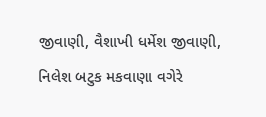જીવાણી, વૈશાખી ધર્મેશ જીવાણી, નિલેશ બટુક મકવાણા વગેરે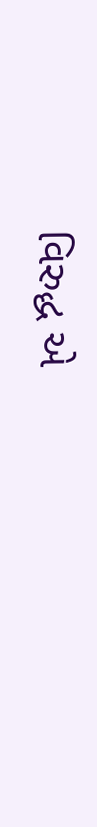વિરુદ્ધ એ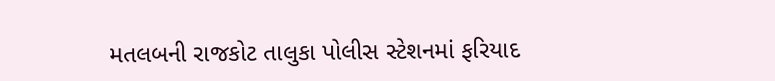મતલબની રાજકોટ તાલુકા પોલીસ સ્ટેશનમાં ફરિયાદ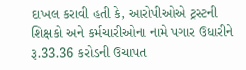દાખલ કરાવી હતી કે, આરોપીઓએ ટ્રસ્ટની શિક્ષકો અને કર્મચારીઓના નામે પગાર ઉધારીને રૂ.33.36 કરોડની ઉચાપત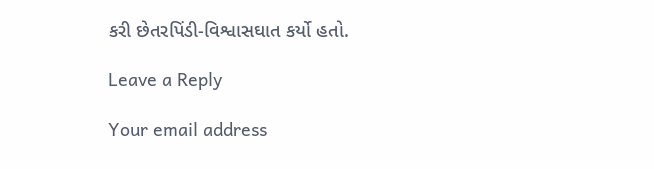કરી છેતરપિંડી-વિશ્વાસઘાત કર્યો હતો.

Leave a Reply

Your email address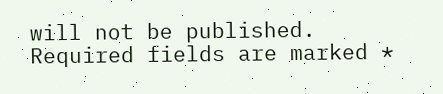will not be published. Required fields are marked *